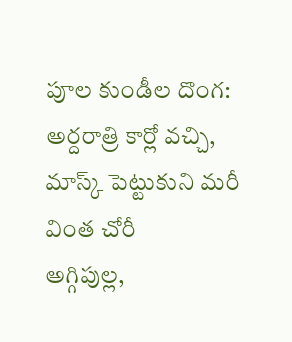పూల కుండీల దొంగ: అర్దరాత్రి కార్లో వచ్చి, మాస్క్ పెట్టుకుని మరీ వింత చోరీ
అగ్గిపుల్ల,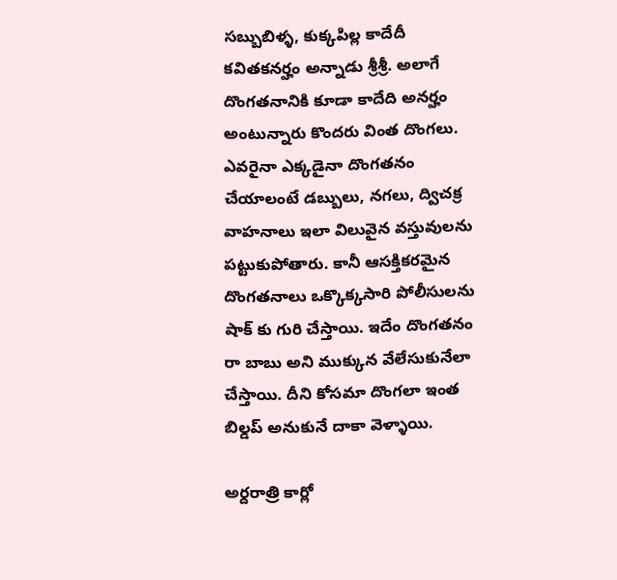సబ్బుబిళ్ళ, కుక్కపిల్ల కాదేదీ కవితకనర్హం అన్నాడు శ్రీశ్రీ. అలాగే దొంగతనానికి కూడా కాదేది అనర్హం అంటున్నారు కొందరు వింత దొంగలు. ఎవరైనా ఎక్కడైనా దొంగతనం చేయాలంటే డబ్బులు, నగలు, ద్విచక్ర వాహనాలు ఇలా విలువైన వస్తువులను పట్టుకుపోతారు. కానీ ఆసక్తికరమైన దొంగతనాలు ఒక్కొక్కసారి పోలీసులను షాక్ కు గురి చేస్తాయి. ఇదేం దొంగతనం రా బాబు అని ముక్కున వేలేసుకునేలా చేస్తాయి. దీని కోసమా దొంగలా ఇంత బిల్డప్ అనుకునే దాకా వెళ్ళాయి.

అర్దరాత్రి కార్లో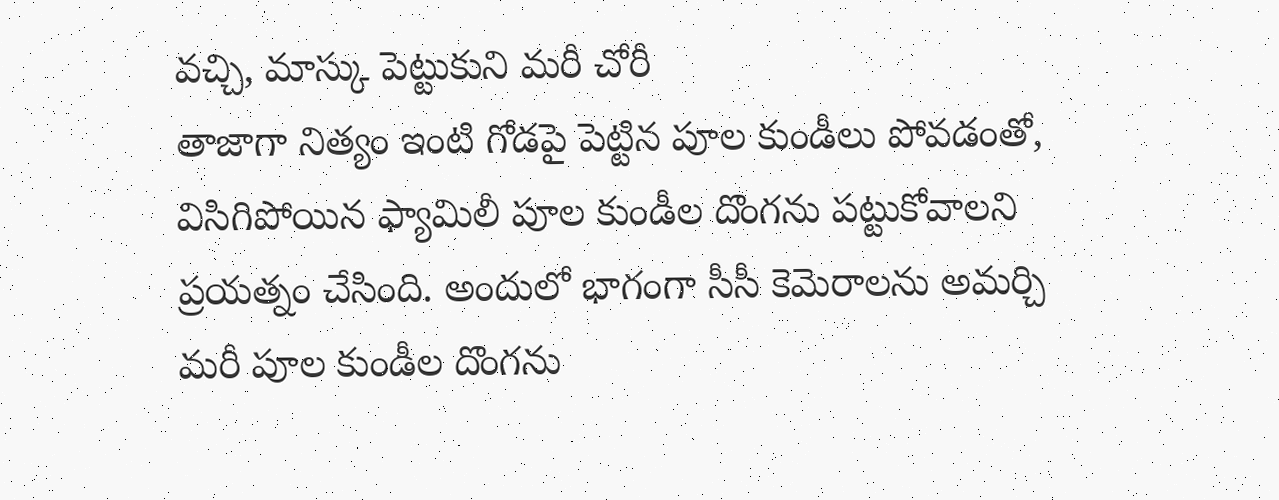వచ్చి, మాస్కు పెట్టుకుని మరీ చోరీ
తాజాగా నిత్యం ఇంటి గోడపై పెట్టిన పూల కుండీలు పోవడంతో, విసిగిపోయిన ఫ్యామిలీ పూల కుండీల దొంగను పట్టుకోవాలని ప్రయత్నం చేసింది. అందులో భాగంగా సీసీ కెమెరాలను అమర్చి మరీ పూల కుండీల దొంగను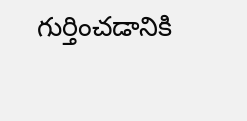గుర్తించడానికి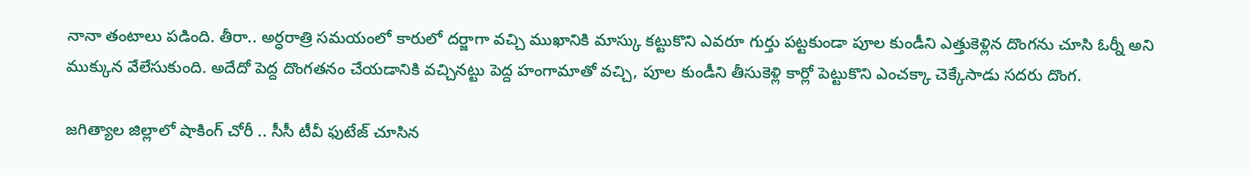నానా తంటాలు పడింది. తీరా.. అర్ధరాత్రి సమయంలో కారులో దర్జాగా వచ్చి ముఖానికి మాస్కు కట్టుకొని ఎవరూ గుర్తు పట్టకుండా పూల కుండీని ఎత్తుకెళ్లిన దొంగను చూసి ఓర్నీ అని ముక్కున వేలేసుకుంది. అదేదో పెద్ద దొంగతనం చేయడానికి వచ్చినట్టు పెద్ద హంగామాతో వచ్చి, పూల కుండీని తీసుకెళ్లి కార్లో పెట్టుకొని ఎంచక్కా చెక్కేసాడు సదరు దొంగ.

జగిత్యాల జిల్లాలో షాకింగ్ చోరీ .. సీసీ టీవీ ఫుటేజ్ చూసిన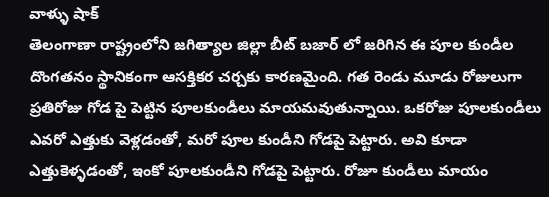వాళ్ళు షాక్
తెలంగాణా రాష్ట్రంలోని జగిత్యాల జిల్లా బీట్ బజార్ లో జరిగిన ఈ పూల కుండీల దొంగతనం స్థానికంగా ఆసక్తికర చర్చకు కారణమైంది. గత రెండు మూడు రోజులుగా ప్రతిరోజు గోడ పై పెట్టిన పూలకుండీలు మాయమవుతున్నాయి. ఒకరోజు పూలకుండీలు ఎవరో ఎత్తుకు వెళ్లడంతో, మరో పూల కుండీని గోడపై పెట్టారు. అవి కూడా ఎత్తుకెళ్ళడంతో, ఇంకో పూలకుండీని గోడపై పెట్టారు. రోజూ కుండీలు మాయం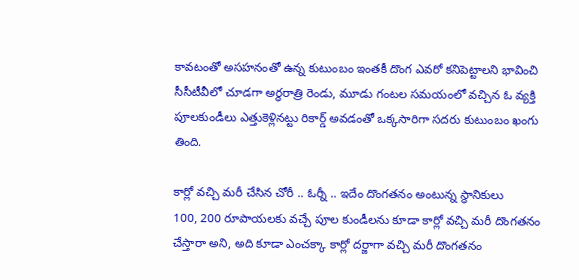కావటంతో అసహనంతో ఉన్న కుటుంబం ఇంతకీ దొంగ ఎవరో కనిపెట్టాలని భావించి సీసీటీవీలో చూడగా అర్ధరాత్రి రెండు, మూడు గంటల సమయంలో వచ్చిన ఓ వ్యక్తి పూలకుండీలు ఎత్తుకెళ్లినట్టు రికార్డ్ అవడంతో ఒక్కసారిగా సదరు కుటుంబం ఖంగు తింది.

కార్లో వచ్చి మరీ చేసిన చోరీ .. ఓర్నీ .. ఇదేం దొంగతనం అంటున్న స్థానికులు
100, 200 రూపాయలకు వచ్చే పూల కుండీలను కూడా కార్లో వచ్చి మరీ దొంగతనం చేస్తారా అని, అది కూడా ఎంచక్కా కార్లో దర్జాగా వచ్చి మరీ దొంగతనం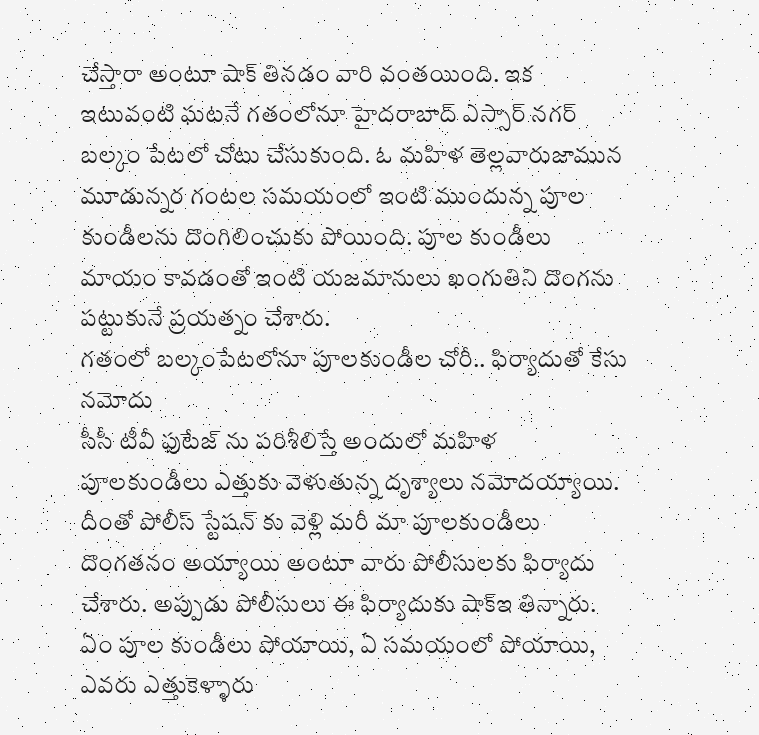చేస్తారా అంటూ షాక్ తినడం వారి వంతయింది. ఇక ఇటువంటి ఘటనే గతంలోనూ హైదరాబాద్ ఎస్సార్ నగర్ బల్కం పేటలో చోటు చేసుకుంది. ఓ మహిళ తెల్లవారుజామున మూడున్నర గంటల సమయంలో ఇంటి ముందున్న పూల కుండీలను దొంగిలించుకు పోయింది. పూల కుండీలు మాయం కావడంతో ఇంటి యజమానులు ఖంగుతిని దొంగను పట్టుకునే ప్రయత్నం చేశారు.
గతంలో బల్కంపేటలోనూ పూలకుండీల చోరీ.. ఫిర్యాదుతో కేసు నమోదు
సీసీ టీవీ ఫుటేజ్ ను పరిశీలిస్తే అందులో మహిళ పూలకుండీలు ఎత్తుకు వెళుతున్న దృశ్యాలు నమోదయ్యాయి. దీంతో పోలీస్ స్టేషన్ కు వెళ్లి మరీ మా పూలకుండీలు దొంగతనం అయ్యాయి అంటూ వారు పోలీసులకు ఫిర్యాదు చేశారు. అప్పుడు పోలీసులు ఈ ఫిర్యాదుకు షాక్ఇ తిన్నారు. ఏం పూల కుండీలు పోయాయి, ఏ సమయంలో పోయాయి, ఎవరు ఎత్తుకెళ్ళారు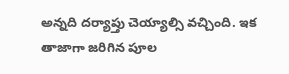అన్నది దర్యాప్తు చెయ్యాల్సి వచ్చింది. ఇక తాజాగా జరిగిన పూల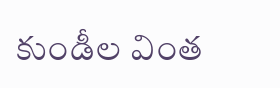కుండీల వింత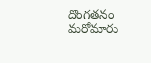దొంగతనం మరోమారు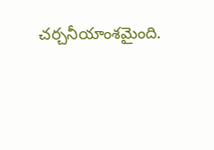చర్చనీయాంశమైంది.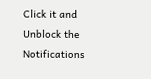Click it and Unblock the Notifications